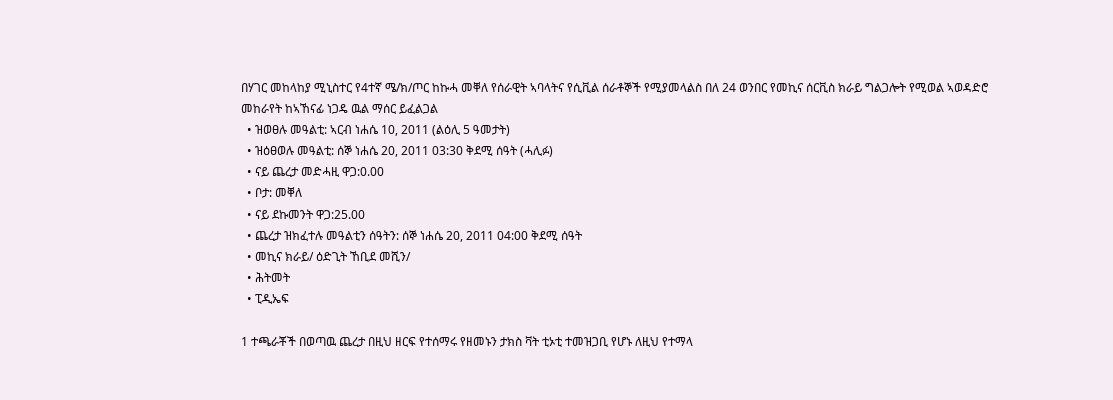በሃገር መከላከያ ሚኒስተር የ4ተኛ ሜ/ክ/ጦር ከኩሓ መቐለ የሰራዊት ኣባላትና የሲቪል ሰራቶኞች የሚያመላልስ በለ 24 ወንበር የመኪና ሰርቪስ ክራይ ግልጋሎት የሚወል ኣወዳድሮ መከራየት ከኣኸናፊ ነጋዴ ዉል ማሰር ይፈልጋል
  • ዝወፀሉ መዓልቲ: ኣርብ ነሐሴ 10, 2011 (ልዕሊ 5 ዓመታት)
  • ዝዕፀወሉ መዓልቲ: ሰኞ ነሐሴ 20, 2011 03:30 ቅደሚ ሰዓት (ሓሊፉ)
  • ናይ ጨረታ መድሓዚ ዋጋ:0.00
  • ቦታ: መቐለ
  • ናይ ደኩመንት ዋጋ:25.00
  • ጨረታ ዝክፈተሉ መዓልቲን ሰዓትን: ሰኞ ነሐሴ 20, 2011 04:00 ቅደሚ ሰዓት
  • መኪና ክራይ/ ዕድጊት ኸቢደ መሺን/
  • ሕትመት
  • ፒዲኤፍ

1 ተጫራቾች በወጣዉ ጨረታ በዚህ ዘርፍ የተሰማሩ የዘመኑን ታክስ ቫት ቲኦቲ ተመዝጋቢ የሆኑ ለዚህ የተማላ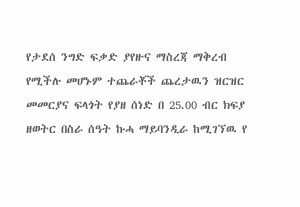የታደሰ ንግድ ፍቃድ ያየዙና ማስረጃ ማቅረብ የሚችሉ መሆኑም ተጨራቾች ጨረታዉን ዝርዝር መመርያና ፍላጎት የያዘ ሰነድ በ 25.00 ብር ክፍያ ዘወትር በስራ ሰዓት ኩሓ ማይባንዲራ ከሚገኘዉ የ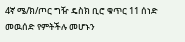4ኛ ሜ/ክ/ጦር ግዥ ዴስክ ቢሮ ቁጥር 11 ሰነድ መዉሰድ የምትችሉ መሆኑን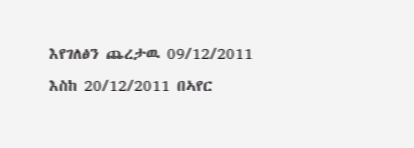እየገለፅን ጨረታዉ 09/12/2011 እስከ 20/12/2011 በኣየር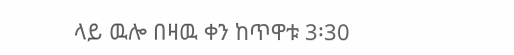ላይ ዉሎ በዛዉ ቀን ከጥዋቱ 3፡30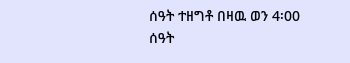ሰዓት ተዘግቶ በዛዉ ወን 4፡00 ሰዓት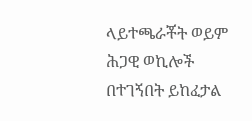ላይተጫራቾት ወይም ሕጋዊ ወኪሎች በተገኝበት ይከፈታል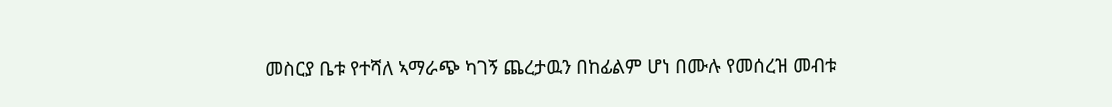መስርያ ቤቱ የተሻለ ኣማራጭ ካገኝ ጨረታዉን በከፊልም ሆነ በሙሉ የመሰረዝ መብቱ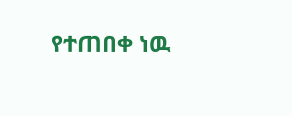የተጠበቀ ነዉ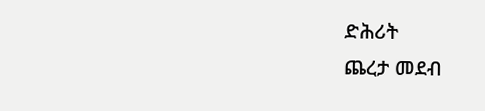ድሕሪት
ጨረታ መደብ